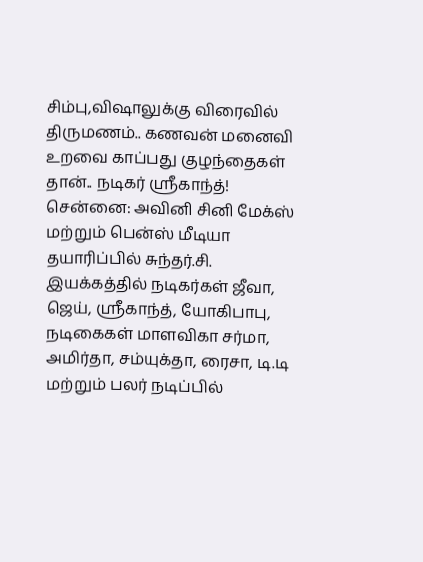சிம்பு,விஷாலுக்கு விரைவில் திருமணம்.. கணவன் மனைவி உறவை காப்பது குழந்தைகள் தான்.. நடிகர் ஸ்ரீகாந்த்!
சென்னை: அவினி சினி மேக்ஸ் மற்றும் பென்ஸ் மீடியா தயாரிப்பில் சுந்தர்.சி. இயக்கத்தில் நடிகர்கள் ஜீவா, ஜெய், ஸ்ரீகாந்த், யோகிபாபு, நடிகைகள் மாளவிகா சர்மா, அமிர்தா, சம்யுக்தா, ரைசா, டி.டி மற்றும் பலர் நடிப்பில்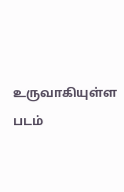உருவாகியுள்ள படம்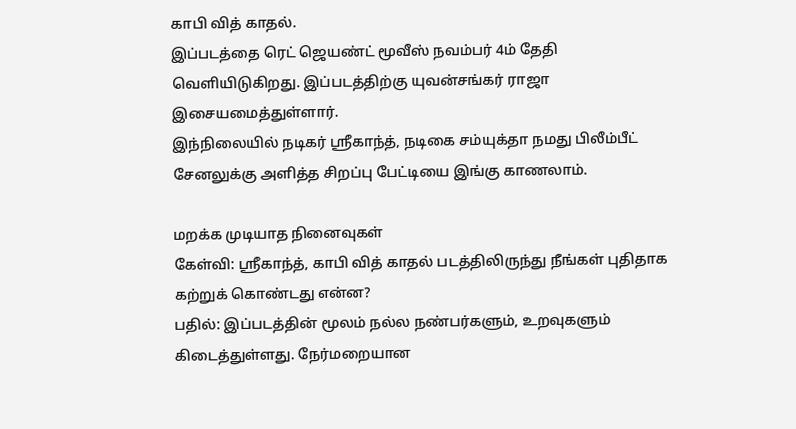காபி வித் காதல்.
இப்படத்தை ரெட் ஜெயண்ட் மூவீஸ் நவம்பர் 4ம் தேதி வெளியிடுகிறது. இப்படத்திற்கு யுவன்சங்கர் ராஜா இசையமைத்துள்ளார்.
இந்நிலையில் நடிகர் ஸ்ரீகாந்த், நடிகை சம்யுக்தா நமது பிலீம்பீட் சேனலுக்கு அளித்த சிறப்பு பேட்டியை இங்கு காணலாம்.

மறக்க முடியாத நினைவுகள்
கேள்வி: ஸ்ரீகாந்த், காபி வித் காதல் படத்திலிருந்து நீங்கள் புதிதாக கற்றுக் கொண்டது என்ன?
பதில்: இப்படத்தின் மூலம் நல்ல நண்பர்களும், உறவுகளும் கிடைத்துள்ளது. நேர்மறையான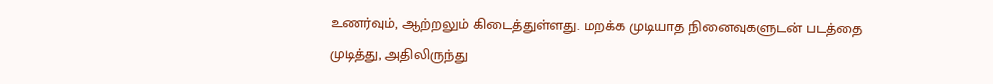உணர்வும், ஆற்றலும் கிடைத்துள்ளது. மறக்க முடியாத நினைவுகளுடன் படத்தை முடித்து, அதிலிருந்து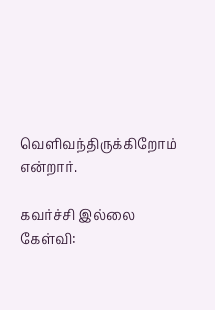வெளிவந்திருக்கிறோம் என்றார்.

கவர்ச்சி இல்லை
கேள்வி: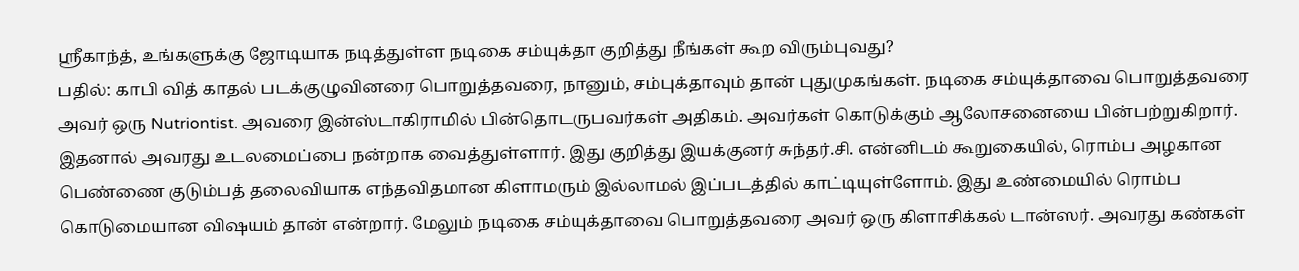ஸ்ரீகாந்த், உங்களுக்கு ஜோடியாக நடித்துள்ள நடிகை சம்யுக்தா குறித்து நீங்கள் கூற விரும்புவது?
பதில்: காபி வித் காதல் படக்குழுவினரை பொறுத்தவரை, நானும், சம்புக்தாவும் தான் புதுமுகங்கள். நடிகை சம்யுக்தாவை பொறுத்தவரை அவர் ஒரு Nutriontist. அவரை இன்ஸ்டாகிராமில் பின்தொடருபவர்கள் அதிகம். அவர்கள் கொடுக்கும் ஆலோசனையை பின்பற்றுகிறார். இதனால் அவரது உடலமைப்பை நன்றாக வைத்துள்ளார். இது குறித்து இயக்குனர் சுந்தர்.சி. என்னிடம் கூறுகையில், ரொம்ப அழகான பெண்ணை குடும்பத் தலைவியாக எந்தவிதமான கிளாமரும் இல்லாமல் இப்படத்தில் காட்டியுள்ளோம். இது உண்மையில் ரொம்ப கொடுமையான விஷயம் தான் என்றார். மேலும் நடிகை சம்யுக்தாவை பொறுத்தவரை அவர் ஒரு கிளாசிக்கல் டான்ஸர். அவரது கண்கள்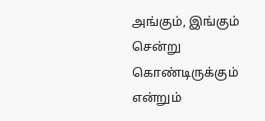அங்கும், இங்கும் சென்று கொண்டிருக்கும் என்றும்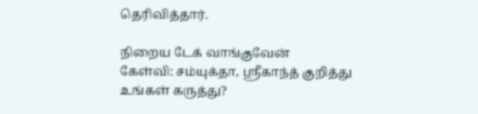தெரிவித்தார்.

நிறைய டேக் வாங்குவேன்
கேள்வி: சம்யுக்தா, ஸ்ரீகாந்த் குறித்து உங்கள் கருத்து?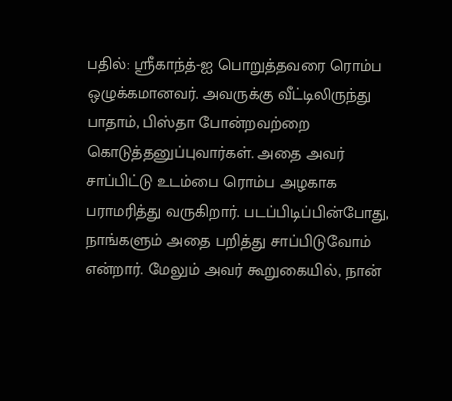பதில்: ஸ்ரீகாந்த்-ஐ பொறுத்தவரை ரொம்ப ஒழுக்கமானவர். அவருக்கு வீட்டிலிருந்து பாதாம், பிஸ்தா போன்றவற்றை கொடுத்தனுப்புவார்கள். அதை அவர் சாப்பிட்டு உடம்பை ரொம்ப அழகாக பராமரித்து வருகிறார். படப்பிடிப்பின்போது, நாங்களும் அதை பறித்து சாப்பிடுவோம் என்றார். மேலும் அவர் கூறுகையில், நான்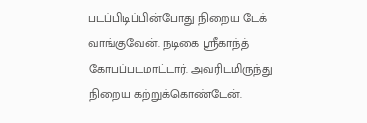படப்பிடிப்பின்போது நிறைய டேக் வாங்குவேன். நடிகை ஸ்ரீகாந்த் கோபப்படமாட்டார். அவரிடமிருந்து நிறைய கற்றுக்கொண்டேன்.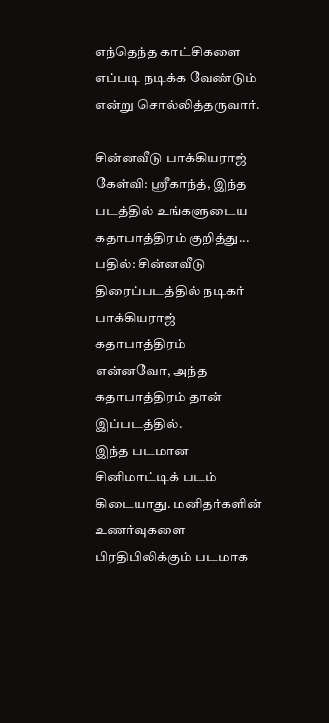எந்தெந்த காட்சிகளை எப்படி நடிக்க வேண்டும் என்று சொல்லித்தருவார்.

சின்னவீடு பாக்கியராஜ்
கேள்வி: ஸ்ரீகாந்த், இந்த படத்தில் உங்களுடைய கதாபாத்திரம் குறித்து...
பதில்: சின்னவீடு திரைப்படத்தில் நடிகர் பாக்கியராஜ் கதாபாத்திரம் என்னவோ, அந்த கதாபாத்திரம் தான் இப்படத்தில்.
இந்த படமான சினிமாட்டிக் படம் கிடையாது. மனிதர்களின் உணர்வுகளை பிரதிபிலிக்கும் படமாக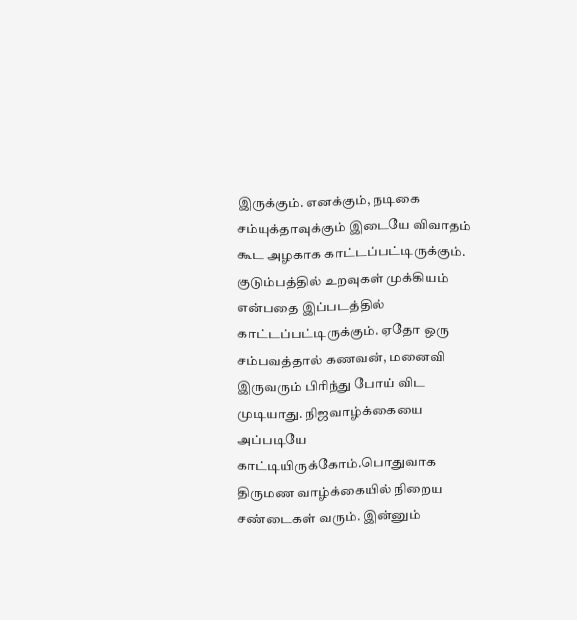இருக்கும். எனக்கும், நடிகை சம்யுக்தாவுக்கும் இடையே விவாதம் கூட அழகாக காட்டப்பட்டிருக்கும். குடும்பத்தில் உறவுகள் முக்கியம் என்பதை இப்படத்தில் காட்டப்பட்டிருக்கும். ஏதோ ஒரு சம்பவத்தால் கணவன், மனைவி இருவரும் பிரிந்து போய் விட முடியாது. நிஜவாழ்க்கையை அப்படியே காட்டியிருக்கோம்.பொதுவாக திருமண வாழ்க்கையில் நிறைய சண்டைகள் வரும். இன்னும்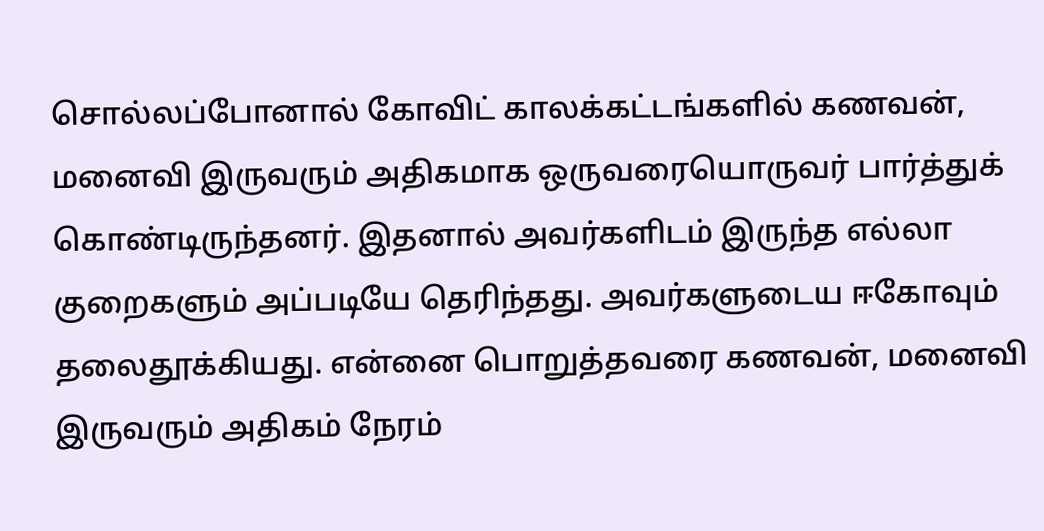சொல்லப்போனால் கோவிட் காலக்கட்டங்களில் கணவன், மனைவி இருவரும் அதிகமாக ஒருவரையொருவர் பார்த்துக் கொண்டிருந்தனர். இதனால் அவர்களிடம் இருந்த எல்லா குறைகளும் அப்படியே தெரிந்தது. அவர்களுடைய ஈகோவும் தலைதூக்கியது. என்னை பொறுத்தவரை கணவன், மனைவி இருவரும் அதிகம் நேரம்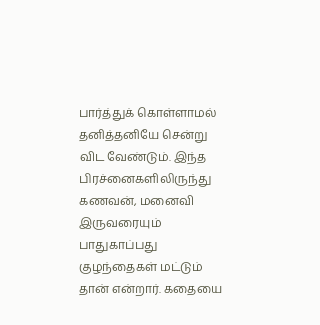பார்த்துக் கொள்ளாமல் தனித்தனியே சென்று விட வேண்டும். இந்த பிரச்னைகளிலிருந்து கணவன், மனைவி இருவரையும் பாதுகாப்பது குழந்தைகள் மட்டும் தான் என்றார். கதையை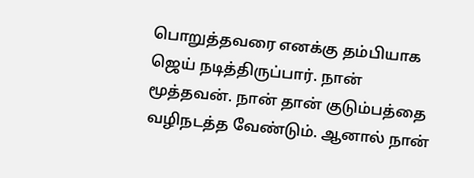பொறுத்தவரை எனக்கு தம்பியாக ஜெய் நடித்திருப்பார். நான் மூத்தவன். நான் தான் குடும்பத்தை வழிநடத்த வேண்டும். ஆனால் நான்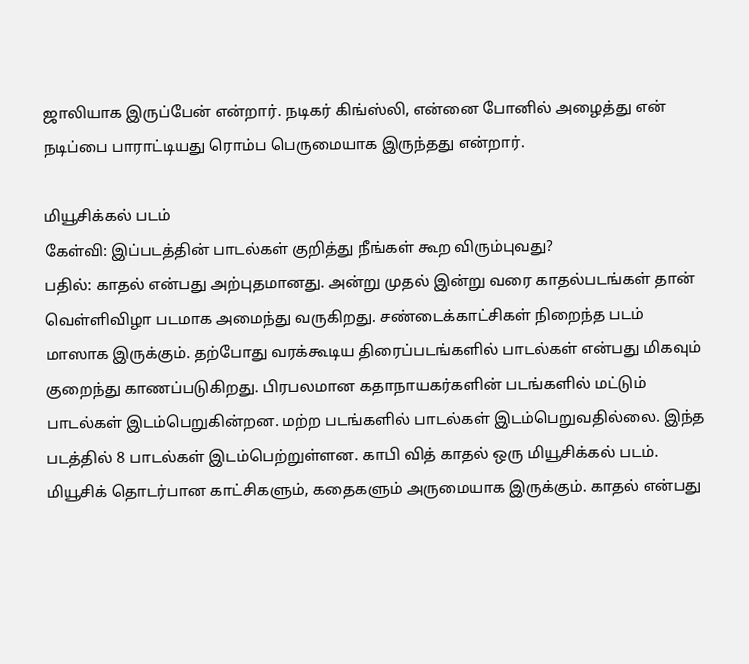ஜாலியாக இருப்பேன் என்றார். நடிகர் கிங்ஸ்லி, என்னை போனில் அழைத்து என் நடிப்பை பாராட்டியது ரொம்ப பெருமையாக இருந்தது என்றார்.

மியூசிக்கல் படம்
கேள்வி: இப்படத்தின் பாடல்கள் குறித்து நீங்கள் கூற விரும்புவது?
பதில்: காதல் என்பது அற்புதமானது. அன்று முதல் இன்று வரை காதல்படங்கள் தான் வெள்ளிவிழா படமாக அமைந்து வருகிறது. சண்டைக்காட்சிகள் நிறைந்த படம் மாஸாக இருக்கும். தற்போது வரக்கூடிய திரைப்படங்களில் பாடல்கள் என்பது மிகவும் குறைந்து காணப்படுகிறது. பிரபலமான கதாநாயகர்களின் படங்களில் மட்டும் பாடல்கள் இடம்பெறுகின்றன. மற்ற படங்களில் பாடல்கள் இடம்பெறுவதில்லை. இந்த படத்தில் 8 பாடல்கள் இடம்பெற்றுள்ளன. காபி வித் காதல் ஒரு மியூசிக்கல் படம். மியூசிக் தொடர்பான காட்சிகளும், கதைகளும் அருமையாக இருக்கும். காதல் என்பது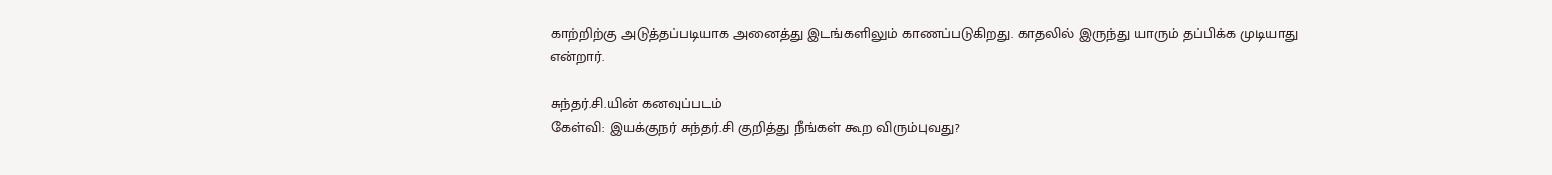காற்றிற்கு அடுத்தப்படியாக அனைத்து இடங்களிலும் காணப்படுகிறது. காதலில் இருந்து யாரும் தப்பிக்க முடியாது என்றார்.

சுந்தர்.சி.யின் கனவுப்படம்
கேள்வி: இயக்குநர் சுந்தர்.சி குறித்து நீங்கள் கூற விரும்புவது?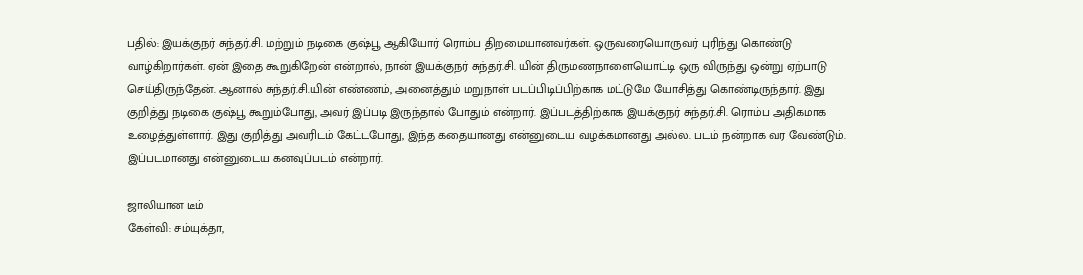பதில்: இயக்குநர் சுந்தர்.சி. மற்றும் நடிகை குஷ்பூ ஆகியோர் ரொம்ப திறமையானவர்கள். ஒருவரையொருவர் புரிந்து கொண்டு வாழ்கிறார்கள். ஏன் இதை கூறுகிறேன் என்றால், நான் இயக்குநர் சுந்தர்.சி. யின் திருமணநாளையொட்டி ஒரு விருந்து ஒன்று ஏற்பாடு செய்திருந்தேன். ஆனால் சுந்தர்.சி.யின் எண்ணம், அனைத்தும் மறுநாள் படப்பிடிப்பிற்காக மட்டுமே யோசித்து கொண்டிருந்தார். இது குறித்து நடிகை குஷ்பூ கூறும்போது, அவர் இப்படி இருந்தால் போதும் என்றார். இப்படத்திற்காக இயக்குநர் சுந்தர்.சி. ரொம்ப அதிகமாக உழைத்துள்ளார். இது குறித்து அவரிடம் கேட்டபோது, இந்த கதையானது என்னுடைய வழக்கமானது அல்ல. படம் நன்றாக வர வேண்டும். இப்படமானது என்னுடைய கனவுப்படம் என்றார்.

ஜாலியான டீம்
கேள்வி: சம்யுக்தா,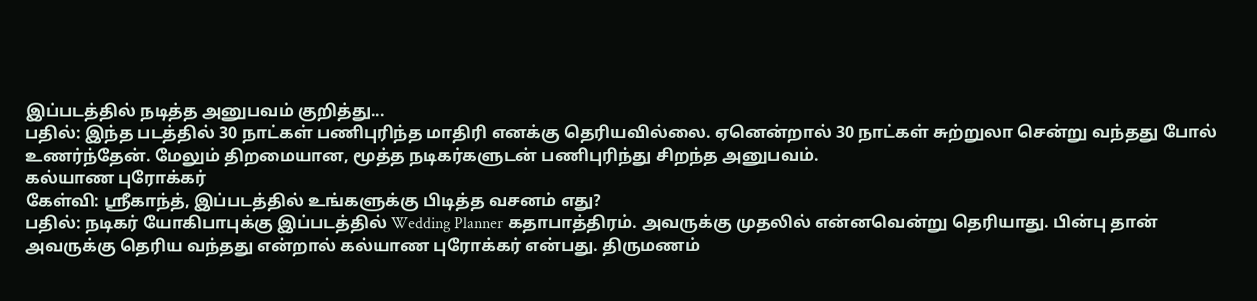இப்படத்தில் நடித்த அனுபவம் குறித்து...
பதில்: இந்த படத்தில் 30 நாட்கள் பணிபுரிந்த மாதிரி எனக்கு தெரியவில்லை. ஏனென்றால் 30 நாட்கள் சுற்றுலா சென்று வந்தது போல் உணர்ந்தேன். மேலும் திறமையான, மூத்த நடிகர்களுடன் பணிபுரிந்து சிறந்த அனுபவம்.
கல்யாண புரோக்கர்
கேள்வி: ஸ்ரீகாந்த், இப்படத்தில் உங்களுக்கு பிடித்த வசனம் எது?
பதில்: நடிகர் யோகிபாபுக்கு இப்படத்தில் Wedding Planner கதாபாத்திரம். அவருக்கு முதலில் என்னவென்று தெரியாது. பின்பு தான் அவருக்கு தெரிய வந்தது என்றால் கல்யாண புரோக்கர் என்பது. திருமணம்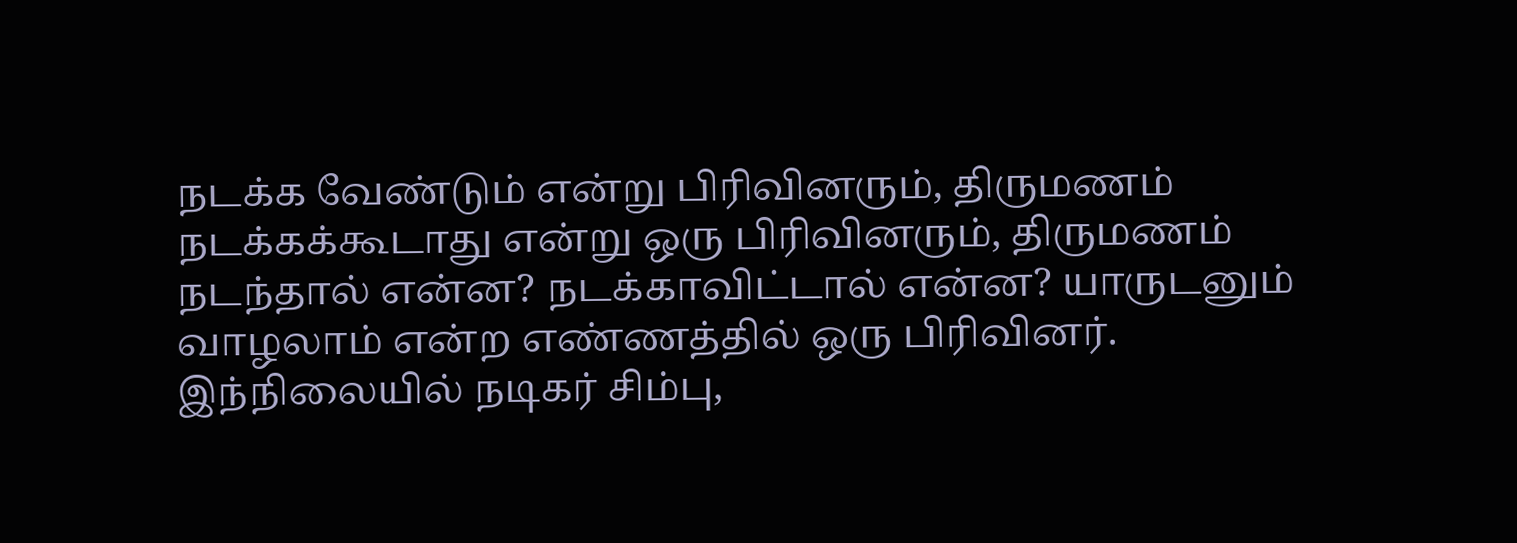நடக்க வேண்டும் என்று பிரிவினரும், திருமணம் நடக்கக்கூடாது என்று ஒரு பிரிவினரும், திருமணம் நடந்தால் என்ன? நடக்காவிட்டால் என்ன? யாருடனும் வாழலாம் என்ற எண்ணத்தில் ஒரு பிரிவினர். இந்நிலையில் நடிகர் சிம்பு,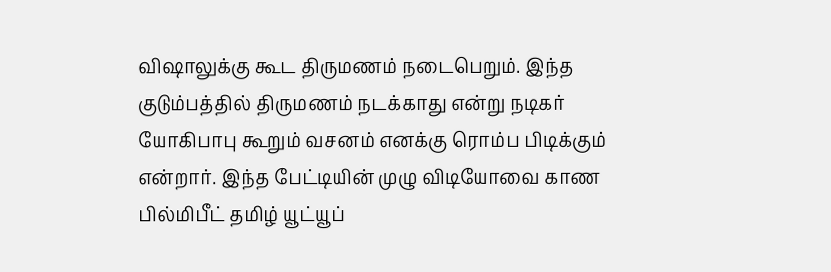விஷாலுக்கு கூட திருமணம் நடைபெறும். இந்த குடும்பத்தில் திருமணம் நடக்காது என்று நடிகர் யோகிபாபு கூறும் வசனம் எனக்கு ரொம்ப பிடிக்கும் என்றார். இந்த பேட்டியின் முழு விடியோவை காண பில்மிபீட் தமிழ் யூட்யூப்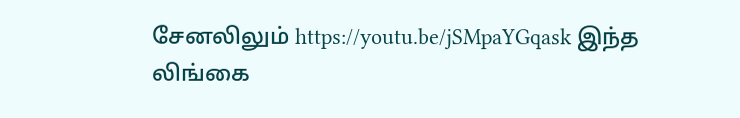சேனலிலும் https://youtu.be/jSMpaYGqask இந்த லிங்கை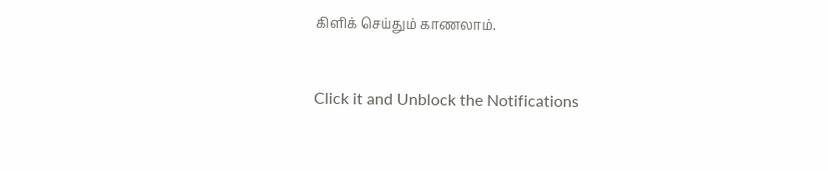கிளிக் செய்தும் காணலாம்.


Click it and Unblock the Notifications